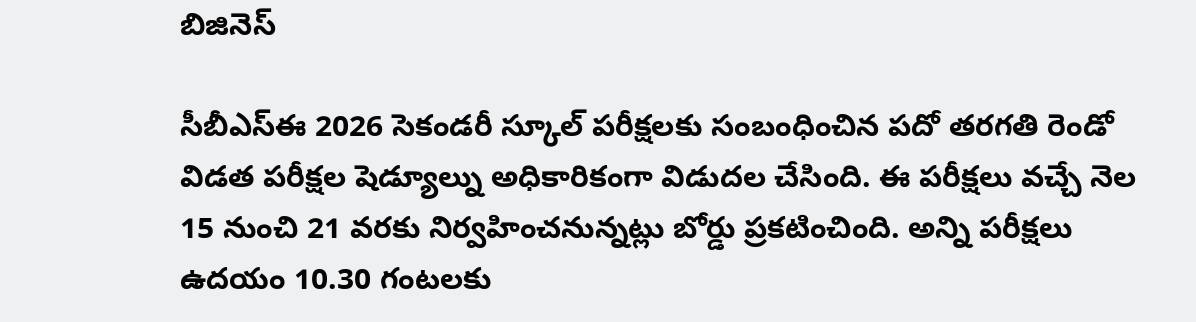బిజినెస్

సీబీఎస్ఈ 2026 సెకండరీ స్కూల్ పరీక్షలకు సంబంధించిన పదో తరగతి రెండో విడత పరీక్షల షెడ్యూల్ను అధికారికంగా విడుదల చేసింది. ఈ పరీక్షలు వచ్చే నెల 15 నుంచి 21 వరకు నిర్వహించనున్నట్లు బోర్డు ప్రకటించింది. అన్ని పరీక్షలు ఉదయం 10.30 గంటలకు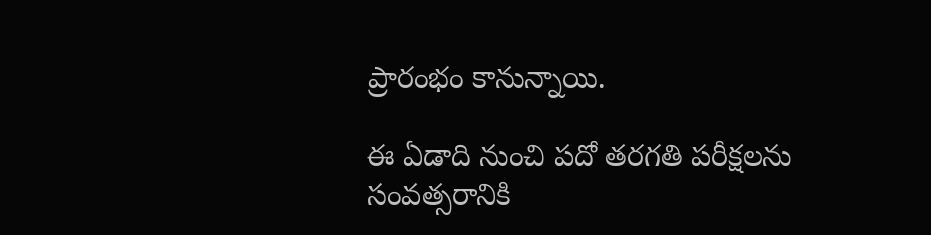ప్రారంభం కానున్నాయి.

ఈ ఏడాది నుంచి పదో తరగతి పరీక్షలను సంవత్సరానికి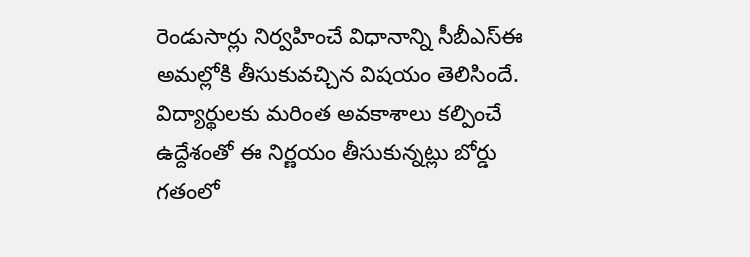రెండుసార్లు నిర్వహించే విధానాన్ని సీబీఎస్ఈ అమల్లోకి తీసుకువచ్చిన విషయం తెలిసిందే. విద్యార్థులకు మరింత అవకాశాలు కల్పించే ఉద్దేశంతో ఈ నిర్ణయం తీసుకున్నట్లు బోర్డు గతంలో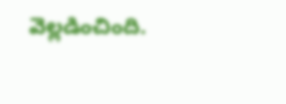వెల్లడించింది.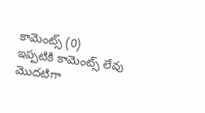కామెంట్స్ (0)
ఇప్పటికి కామెంట్స్ లేవు
మొదటిగా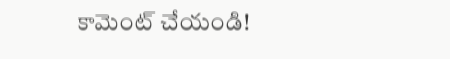కామెంట్ చేయండి!